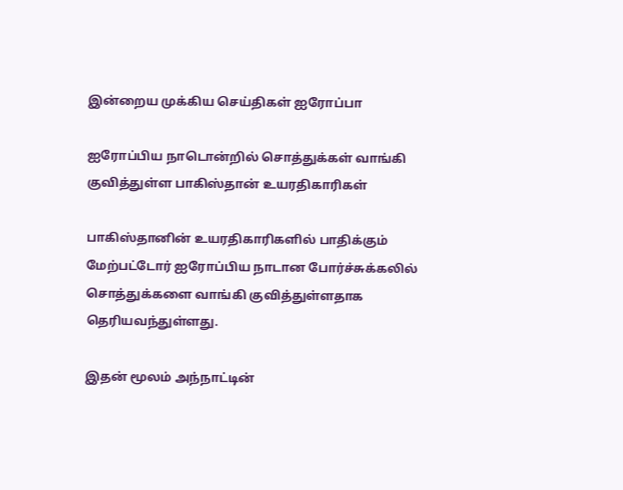இன்றைய முக்கிய செய்திகள் ஐரோப்பா

ஐரோப்பிய நாடொன்றில் சொத்துக்கள் வாங்கி குவித்துள்ள பாகிஸ்தான் உயரதிகாரிகள்

பாகிஸ்தானின் உயரதிகாரிகளில் பாதிக்கும் மேற்பட்டோர் ஐரோப்பிய நாடான போர்ச்சுக்கலில் சொத்துக்களை வாங்கி குவித்துள்ளதாக தெரியவந்துள்ளது.

இதன் மூலம் அந்நாட்டின்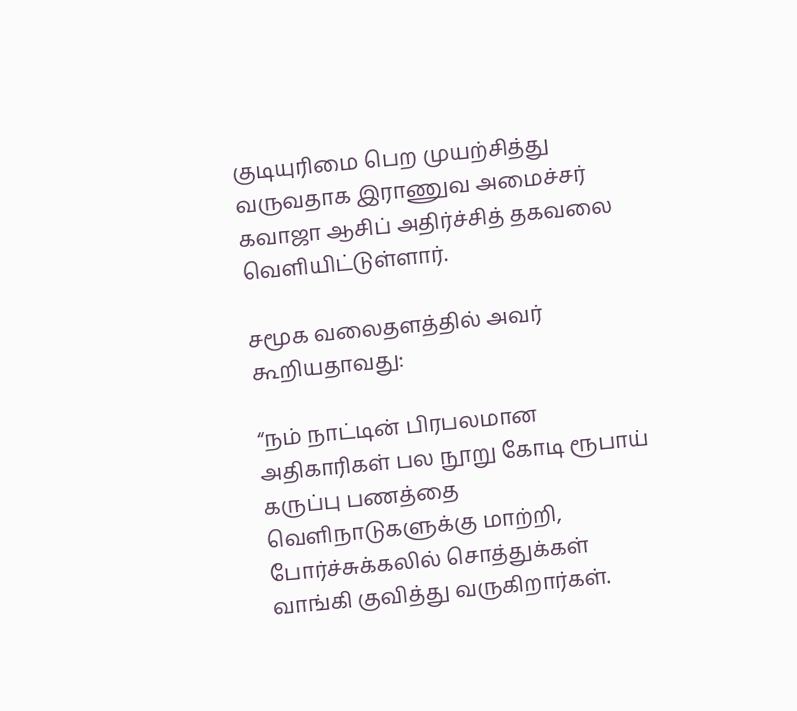குடியுரிமை பெற முயற்சித்து வருவதாக இராணுவ அமைச்சர் கவாஜா ஆசிப் அதிர்ச்சித் தகவலை வெளியிட்டுள்ளார்.

சமூக வலைதளத்தில் அவர் கூறியதாவது:

“நம் நாட்டின் பிரபலமான அதிகாரிகள் பல நூறு கோடி ரூபாய் கருப்பு பணத்தை வெளிநாடுகளுக்கு மாற்றி, போர்ச்சுக்கலில் சொத்துக்கள் வாங்கி குவித்து வருகிறார்கள்.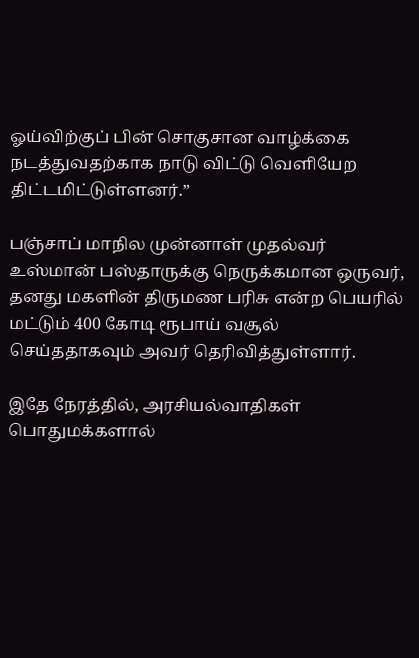ஓய்விற்குப் பின் சொகுசான வாழ்க்கை நடத்துவதற்காக நாடு விட்டு வெளியேற திட்டமிட்டுள்ளனர்.”

பஞ்சாப் மாநில முன்னாள் முதல்வர் உஸ்மான் பஸ்தாருக்கு நெருக்கமான ஒருவர், தனது மகளின் திருமண பரிசு என்ற பெயரில் மட்டும் 400 கோடி ரூபாய் வசூல் செய்ததாகவும் அவர் தெரிவித்துள்ளார்.

இதே நேரத்தில், அரசியல்வாதிகள் பொதுமக்களால்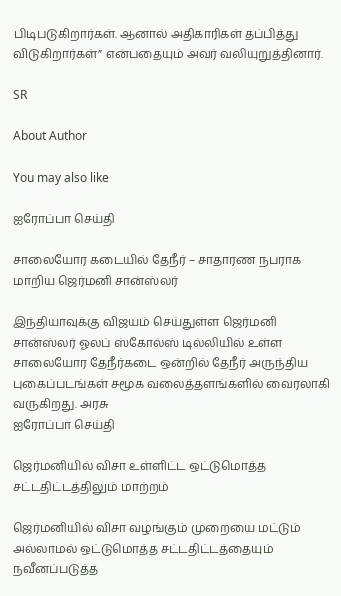பிடிபடுகிறார்கள். ஆனால் அதிகாரிகள் தப்பித்து விடுகிறார்கள்” என்பதையும் அவர் வலியுறுத்தினார்.

SR

About Author

You may also like

ஐரோப்பா செய்தி

சாலையோர கடையில் தேநீர் – சாதாரண நபராக மாறிய ஜெர்மனி சான்ஸ்லர்

இந்தியாவுக்கு விஜயம் செய்துள்ள ஜெர்மனி சான்ஸ்லர் ஓலப் ஸ்கோல்ஸ் டில்லியில் உள்ள சாலையோர தேநீர்கடை ஒன்றில் தேநீர் அருந்திய புகைப்படங்கள் சமூக வலைத்தளங்களில் வைரலாகி வருகிறது. அரசு
ஐரோப்பா செய்தி

ஜெர்மனியில் விசா உள்ளிட்ட ஒட்டுமொத்த சட்டதிட்டத்திலும் மாற்றம்

ஜெர்மனியில் விசா வழங்கும் முறையை மட்டும் அல்லாமல் ஒட்டுமொத்த சட்டதிட்டத்தையும் நவீனப்படுத்த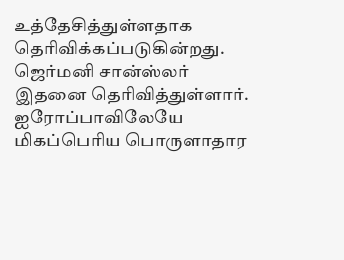உத்தேசித்துள்ளதாக தெரிவிக்கப்படுகின்றது. ஜெர்மனி சான்ஸ்லர் இதனை தெரிவித்துள்ளார். ஐரோப்பாவிலேயே மிகப்பெரிய பொருளாதார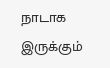நாடாக இருக்கும்